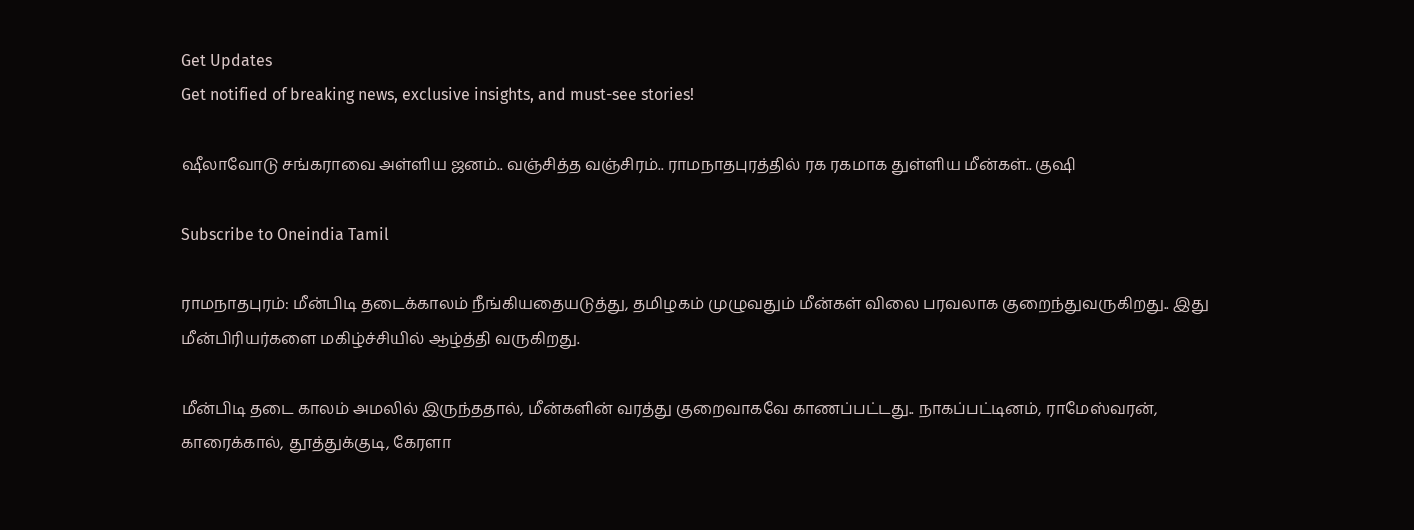Get Updates
Get notified of breaking news, exclusive insights, and must-see stories!

ஷீலாவோடு சங்கராவை அள்ளிய ஜனம்.. வஞ்சித்த வஞ்சிரம்.. ராமநாதபுரத்தில் ரக ரகமாக துள்ளிய மீன்கள்.. குஷி

Subscribe to Oneindia Tamil

ராமநாதபுரம்: மீன்பிடி தடைக்காலம் நீங்கியதையடுத்து, தமிழகம் முழுவதும் மீன்கள் விலை பரவலாக குறைந்துவருகிறது.. இது மீன்பிரியர்களை மகிழ்ச்சியில் ஆழ்த்தி வருகிறது.

மீன்பிடி தடை காலம் அமலில் இருந்ததால், மீன்களின் வரத்து குறைவாகவே காணப்பட்டது.. நாகப்பட்டினம், ராமேஸ்வரன், காரைக்கால், தூத்துக்குடி, கேரளா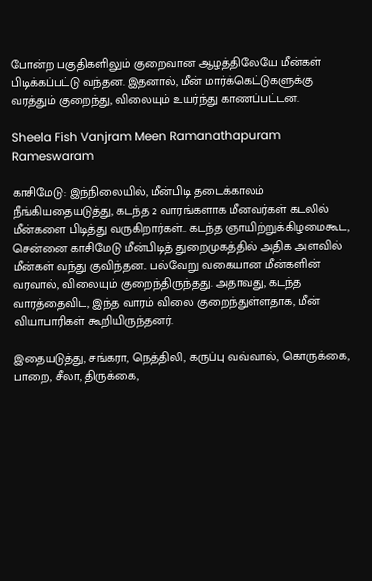போன்ற பகுதிகளிலும் குறைவான ஆழத்திலேயே மீன்கள் பிடிக்கப்பட்டு வந்தன. இதனால், மீன் மார்க்கெட்டுகளுக்கு வரத்தும் குறைந்து, விலையும் உயர்ந்து காணப்பட்டன.

Sheela Fish Vanjram Meen Ramanathapuram Rameswaram

காசிமேடு: இந்நிலையில், மீன்பிடி தடைக்காலம் நீங்கியதையடுத்து, கடந்த 2 வாரங்களாக மீனவர்கள் கடலில் மீன்களை பிடித்து வருகிறார்கள்.. கடந்த ஞாயிற்றுக்கிழமைகூட, சென்னை காசிமேடு மீன்பிடித் துறைமுகத்தில் அதிக அளவில் மீன்கள் வந்து குவிந்தன.. பல்வேறு வகையான மீன்களின் வரவால், விலையும் குறைந்திருந்தது. அதாவது, கடந்த வாரத்தைவிட, இந்த வாரம் விலை குறைந்துள்ளதாக, மீன் வியாபாரிகள் கூறியிருந்தனர்.

இதையடுத்து, சங்கரா, நெத்திலி, கருப்பு வவ்வால், கொருக்கை, பாறை, சீலா, திருக்கை,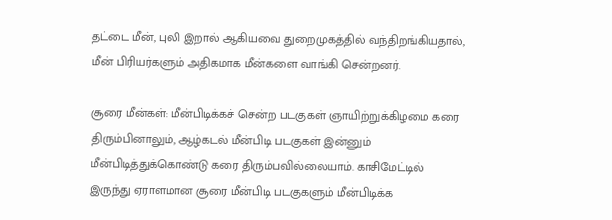தட்டை மீன், புலி இறால் ஆகியவை துறைமுகத்தில் வந்திறங்கியதால், மீன் பிரியர்களும் அதிகமாக மீன்களை வாங்கி சென்றனர்.

சூரை மீன்கள்: மீன்பிடிக்கச் சென்ற படகுகள் ஞாயிற்றுக்கிழமை கரை திரும்பினாலும், ஆழ்கடல் மீன்பிடி படகுகள் இன்னும் மீன்பிடித்துக்கொண்டு கரை திரும்பவில்லையாம். காசிமேட்டில் இருந்து ஏராளமான சூரை மீன்பிடி படகுகளும் மீன்பிடிக்க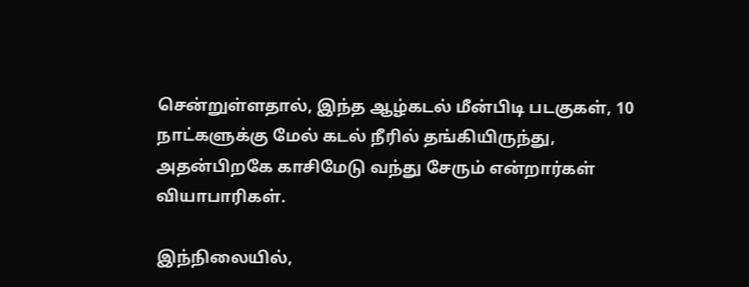சென்றுள்ளதால், இந்த ஆழ்கடல் மீன்பிடி படகுகள், 10 நாட்களுக்கு மேல் கடல் நீரில் தங்கியிருந்து, அதன்பிறகே காசிமேடு வந்து சேரும் என்றார்கள் வியாபாரிகள்.

இந்நிலையில்,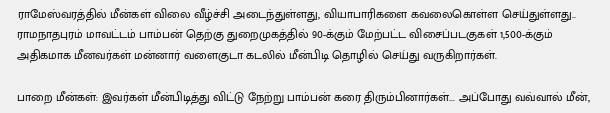ராமேஸ்வரத்தில் மீன்கள் விலை வீழ்ச்சி அடைந்துள்ளது, வியாபாரிகளை கவலைகொள்ள செய்துள்ளது.. ராமநாதபுரம் மாவட்டம் பாம்பன் தெற்கு துறைமுகத்தில் 90-க்கும் மேற்பட்ட விசைப்படகுகள் 1,500-க்கும் அதிகமாக மீனவர்கள் மன்னார் வளைகுடா கடலில் மீன்பிடி தொழில் செய்து வருகிறார்கள்.

பாறை மீன்கள்: இவர்கள் மீன்பிடித்து விட்டு நேற்று பாம்பன் கரை திரும்பினார்கள்... அப்போது வவ்வால் மீன்,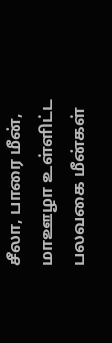சீலா, பாரை மீன், மாஊழா உள்ளிட்ட பலவகை மீன்கள்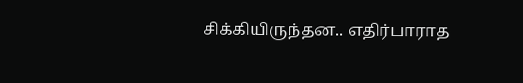சிக்கியிருந்தன.. எதிர்பாராத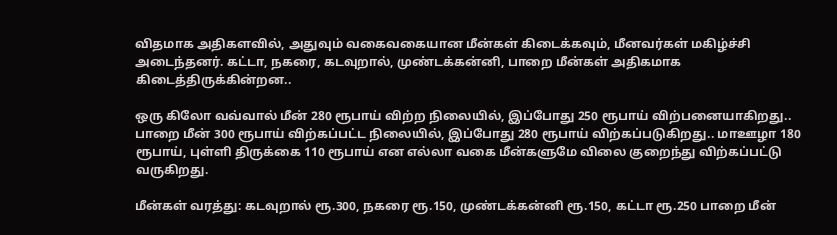விதமாக அதிகளவில், அதுவும் வகைவகையான மீன்கள் கிடைக்கவும், மீனவர்கள் மகிழ்ச்சி அடைந்தனர். கட்டா, நகரை, கடவுறால், முண்டக்கன்னி, பாறை மீன்கள் அதிகமாக கிடைத்திருக்கின்றன..

ஒரு கிலோ வவ்வால் மீன் 280 ரூபாய் விற்ற நிலையில், இப்போது 250 ரூபாய் விற்பனையாகிறது.. பாறை மீன் 300 ரூபாய் விற்கப்பட்ட நிலையில், இப்போது 280 ரூபாய் விற்கப்படுகிறது.. மாஊழா 180 ரூபாய், புள்ளி திருக்கை 110 ரூபாய் என எல்லா வகை மீன்களுமே விலை குறைந்து விற்கப்பட்டு வருகிறது.

மீன்கள் வரத்து: கடவுறால் ரூ.300, நகரை ரூ.150, முண்டக்கன்னி ரூ.150, கட்டா ரூ.250 பாறை மீன்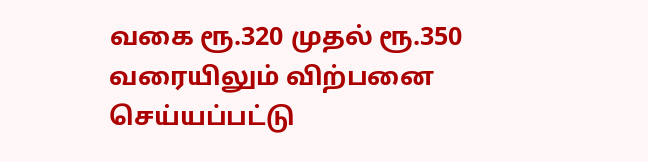வகை ரூ.320 முதல் ரூ.350 வரையிலும் விற்பனை செய்யப்பட்டு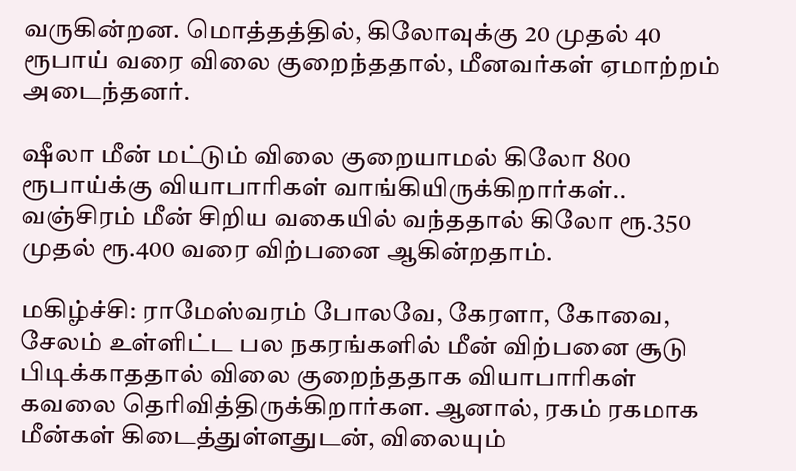வருகின்றன. மொத்தத்தில், கிலோவுக்கு 20 முதல் 40 ரூபாய் வரை விலை குறைந்ததால், மீனவர்கள் ஏமாற்றம் அடைந்தனர்.

ஷீலா மீன் மட்டும் விலை குறையாமல் கிலோ 800 ரூபாய்க்கு வியாபாரிகள் வாங்கியிருக்கிறார்கள்.. வஞ்சிரம் மீன் சிறிய வகையில் வந்ததால் கிலோ ரூ.350 முதல் ரூ.400 வரை விற்பனை ஆகின்றதாம்.

மகிழ்ச்சி: ராமேஸ்வரம் போலவே, கேரளா, கோவை, சேலம் உள்ளிட்ட பல நகரங்களில் மீன் விற்பனை சூடு பிடிக்காததால் விலை குறைந்ததாக வியாபாரிகள் கவலை தெரிவித்திருக்கிறார்கள. ஆனால், ரகம் ரகமாக மீன்கள் கிடைத்துள்ளதுடன், விலையும்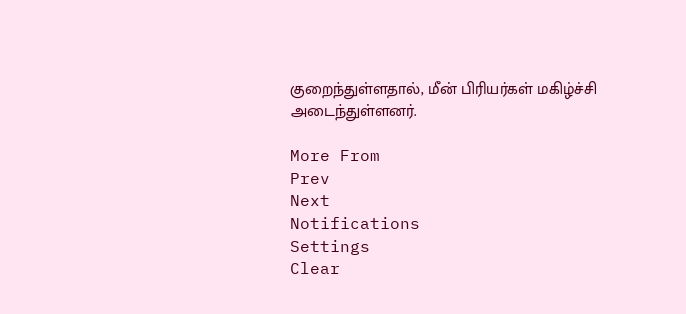குறைந்துள்ளதால், மீன் பிரியர்கள் மகிழ்ச்சி அடைந்துள்ளனர்.

More From
Prev
Next
Notifications
Settings
Clear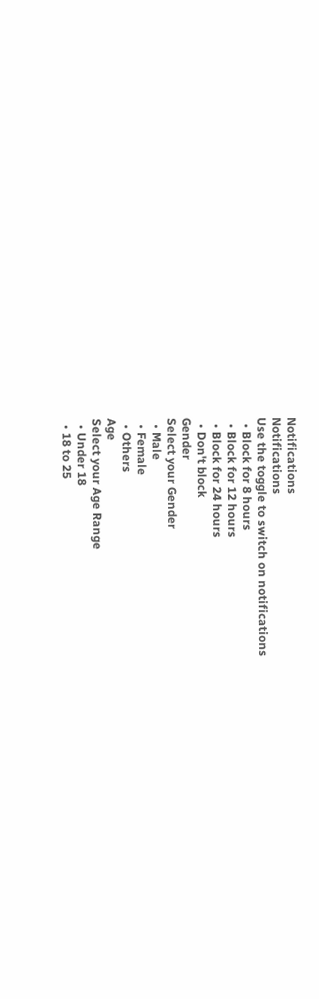Notifications
Notifications
Use the toggle to switch on notifications
  • Block for 8 hours
  • Block for 12 hours
  • Block for 24 hours
  • Don't block
Gender
Select your Gender
  • Male
  • Female
  • Others
Age
Select your Age Range
  • Under 18
  • 18 to 25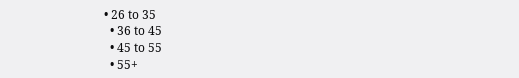• 26 to 35
  • 36 to 45
  • 45 to 55
  • 55+